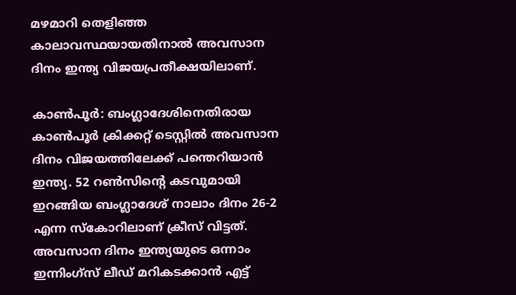മഴമാറി തെളിഞ്ഞ കാലാവസ്ഥയായതിനാല്‍ അവസാന ദിനം ഇന്ത്യ വിജയപ്രതീക്ഷയിലാണ്.

കാണ്‍പൂര്‍: ബംഗ്ലാദേശിനെതിരായ കാണ്‍പൂര്‍ ക്രിക്കറ്റ് ടെസ്റ്റില്‍ അവസാന ദിനം വിജയത്തിലേക്ക് പന്തെറിയാന്‍ ഇന്ത്യ. 52 റണ്‍സിന്‍റെ കടവുമായി ഇറങ്ങിയ ബംഗ്ലാദേശ് നാലാം ദിനം 26-2 എന്ന സ്കോറിലാണ് ക്രീസ് വിട്ടത്. അവസാന ദിനം ഇന്ത്യയുടെ ഒന്നാം ഇന്നിംഗ്സ് ലീഡ് മറികടക്കാന്‍ എട്ട്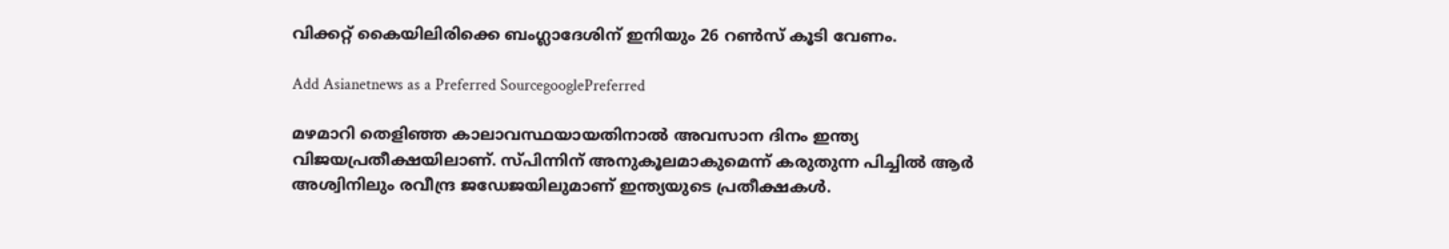വിക്കറ്റ് കൈയിലിരിക്കെ ബംഗ്ലാദേശിന് ഇനിയും 26 റണ്‍സ് കൂടി വേണം.

Add Asianetnews as a Preferred SourcegooglePreferred

മഴമാറി തെളിഞ്ഞ കാലാവസ്ഥയായതിനാല്‍ അവസാന ദിനം ഇന്ത്യ വിജയപ്രതീക്ഷയിലാണ്. സ്പിന്നിന് അനുകൂലമാകുമെന്ന് കരുതുന്ന പിച്ചില്‍ ആര്‍ അശ്വിനിലും രവീന്ദ്ര ജഡേജയിലുമാണ് ഇന്ത്യയുടെ പ്രതീക്ഷകള്‍.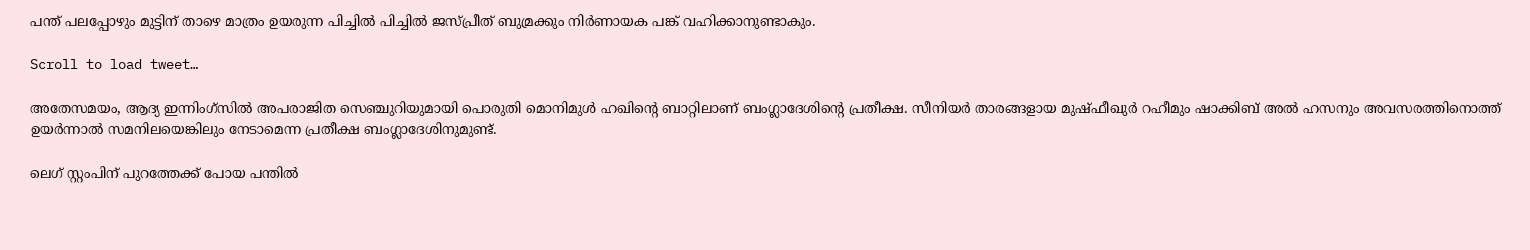പന്ത് പലപ്പോഴും മുട്ടിന് താഴെ മാത്രം ഉയരുന്ന പിച്ചില്‍ പിച്ചില്‍ ജസ്പ്രീത് ബുമ്രക്കും നിര്‍ണായക പങ്ക് വഹിക്കാനുണ്ടാകും.

Scroll to load tweet…

അതേസമയം, ആദ്യ ഇന്നിംഗ്സില്‍ അപരാജിത സെഞ്ചുറിയുമായി പൊരുതി മൊനിമുള്‍ ഹഖിന്‍റെ ബാറ്റിലാണ് ബംഗ്ലാദേശിന്‍റെ പ്രതീക്ഷ. സീനിയര്‍ താരങ്ങളായ മുഷ്ഫീഖുര്‍ റഹീമും ഷാക്കിബ് അല്‍ ഹസനും അവസരത്തിനൊത്ത് ഉയര്‍ന്നാല്‍ സമനിലയെങ്കിലും നേടാമെന്ന പ്രതീക്ഷ ബംഗ്ലാദേശിനുമുണ്ട്.

ലെഗ് സ്റ്റംപിന് പുറത്തേക്ക് പോയ പന്തില്‍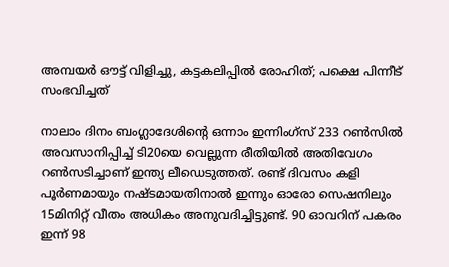അമ്പയർ ഔട്ട് വിളിച്ചു, കട്ടകലിപ്പിൽ രോഹിത്; പക്ഷെ പിന്നീട് സംഭവിച്ചത്

നാലാം ദിനം ബംഗ്ലാദേശിന്‍റെ ഒന്നാം ഇന്നിംഗ്സ് 233 റണ്‍സില്‍ അവസാനിപ്പിച്ച് ടി20യെ വെല്ലുന്ന രീതിയില്‍ അതിവേഗം റണ്‍സടിച്ചാണ് ഇന്ത്യ ലീഡെടുത്തത്. രണ്ട് ദിവസം കളി പൂര്‍ണമായും നഷ്ടമായതിനാല്‍ ഇന്നും ഓരോ സെഷനിലും 15മിനിറ്റ് വീതം അധികം അനുവദിച്ചിട്ടുണ്ട്. 90 ഓവറിന് പകരം ഇന്ന് 98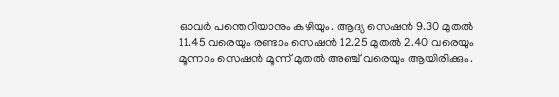ഓവര്‍ പന്തെറിയാനും കഴിയും. ആദ്യ സെഷന്‍ 9.30 മുതല്‍ 11.45 വരെയും രണ്ടാം സെഷന്‍ 12.25 മുതല്‍ 2.40 വരെയും മൂന്നാം സെഷന്‍ മൂന്ന് മുതല്‍ അഞ്ച് വരെയും ആയിരിക്കും.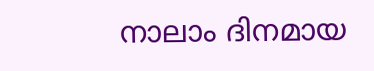നാലാം ദിനമായ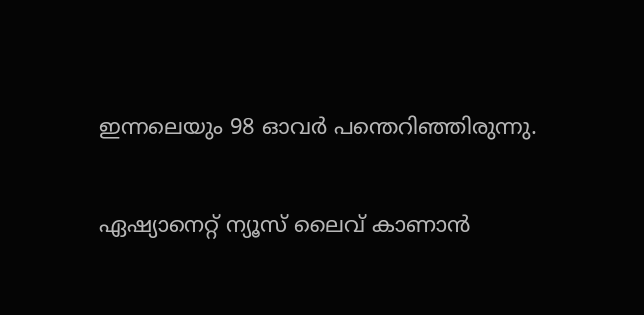ഇന്നലെയും 98 ഓവര്‍ പന്തെറിഞ്ഞിരുന്നു.

ഏഷ്യാനെറ്റ് ന്യൂസ് ലൈവ് കാണാന്‍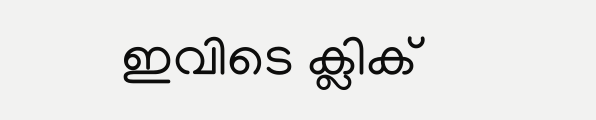ഇവിടെ ക്ലിക്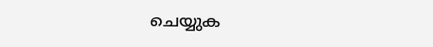ചെയ്യുക